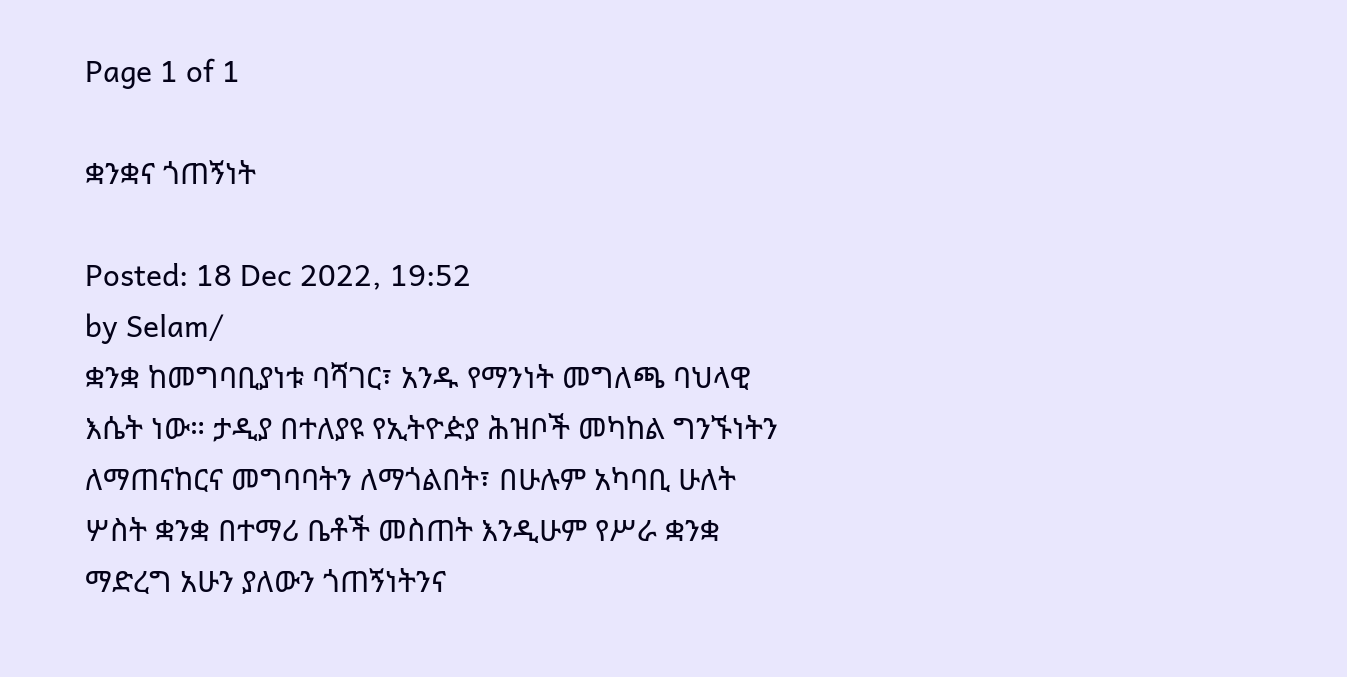Page 1 of 1

ቋንቋና ጎጠኝነት

Posted: 18 Dec 2022, 19:52
by Selam/
ቋንቋ ከመግባቢያነቱ ባሻገር፣ አንዱ የማንነት መግለጫ ባህላዊ እሴት ነው። ታዲያ በተለያዩ የኢትዮዽያ ሕዝቦች መካከል ግንኙነትን ለማጠናከርና መግባባትን ለማጎልበት፣ በሁሉም አካባቢ ሁለት ሦስት ቋንቋ በተማሪ ቤቶች መስጠት እንዲሁም የሥራ ቋንቋ ማድረግ አሁን ያለውን ጎጠኝነትንና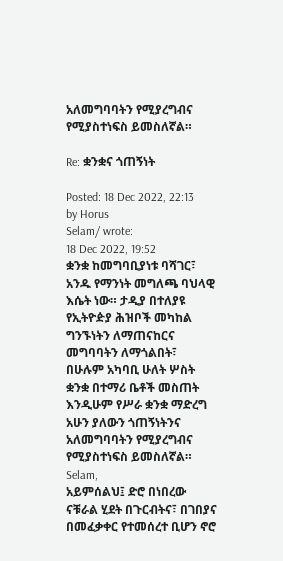አለመግባባትን የሚያረግብና የሚያስተነፍስ ይመስለኛል።

Re: ቋንቋና ጎጠኝነት

Posted: 18 Dec 2022, 22:13
by Horus
Selam/ wrote:
18 Dec 2022, 19:52
ቋንቋ ከመግባቢያነቱ ባሻገር፣ አንዱ የማንነት መግለጫ ባህላዊ እሴት ነው። ታዲያ በተለያዩ የኢትዮዽያ ሕዝቦች መካከል ግንኙነትን ለማጠናከርና መግባባትን ለማጎልበት፣ በሁሉም አካባቢ ሁለት ሦስት ቋንቋ በተማሪ ቤቶች መስጠት እንዲሁም የሥራ ቋንቋ ማድረግ አሁን ያለውን ጎጠኝነትንና አለመግባባትን የሚያረግብና የሚያስተነፍስ ይመስለኛል።
Selam,
አይምሰልህ፤ ድሮ በነበረው ናቹራል ሂደት በጉርብትና፣ በገበያና በመፈቃቀር የተመሰረተ ቢሆን ኖሮ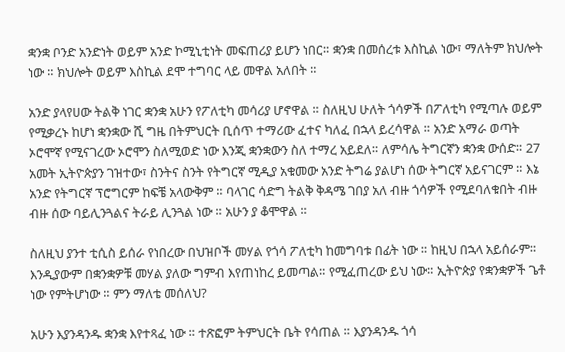ቋንቋ ቦንድ አንድነት ወይም አንድ ኮሚኒቲነት መፍጠሪያ ይሆን ነበር። ቋንቋ በመሰረቱ እስኪል ነው፣ ማለትም ክህሎት ነው ። ክህሎት ወይም እስኪል ደሞ ተግባር ላይ መዋል አለበት ።

አንድ ያላየሀው ትልቅ ነገር ቋንቋ አሁን የፖለቲካ መሳሪያ ሆኖዋል ። ስለዚህ ሁለት ጎሳዎች በፖለቲካ የሚጣሉ ወይም የሚቃረኑ ከሆነ ቋንቋው ሺ ግዜ በትምህርት ቢሰጥ ተማሪው ፈተና ካለፈ በኋላ ይረሳዋል ። አንድ አማራ ወጣት ኦሮሞኛ የሚናገረው ኦሮሞን ስለሚወድ ነው እንጂ ቋንቋውን ስለ ተማረ አይደለ። ለምሳሌ ትግርኛን ቋንቋ ውሰድ። 27 አመት ኢትዮጵያን ገዝተው፣ ስንትና ስንት የትግርኛ ሚዲያ አቁመው አንድ ትግሬ ያልሆነ ሰው ትግርኛ አይናገርም ። እኔ አንድ የትግርኛ ፕሮግርም ከፍቼ አላውቅም ። ባላገር ሳድግ ትልቅ ቅዳሜ ገበያ አለ ብዙ ጎሳዎች የሚደባለቁበት ብዙ ብዙ ሰው ባይሊንጓልና ትራይ ሊንጓል ነው ። አሁን ያ ቆሞዋል ።

ስለዚህ ያንተ ቲሲስ ይሰራ የነበረው በህዝቦች መሃል የጎሳ ፖለቲካ ከመግባቱ በፊት ነው ። ከዚህ በኋላ አይሰራም። እንዲያውም በቋንቋዎቹ መሃል ያለው ግምብ እየጠነከረ ይመጣል። የሚፈጠረው ይህ ነው። ኢትዮጵያ የቋንቋዎች ጌቶ ነው የምትሆነው ። ምን ማለቴ መሰለህ?

አሁን እያንዳንዱ ቋንቋ እየተጻፈ ነው ። ተጽፎም ትምህርት ቤት የሳጠል ። እያንዳንዱ ጎሳ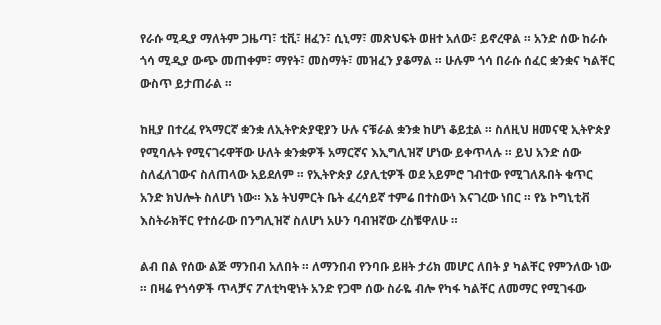የራሱ ሚዲያ ማለትም ጋዜጣ፣ ቲቪ፣ ዘፈን፣ ሲኒማ፣ መጽህፍት ወዘተ አለው፣ ይኖረዋል ። አንድ ሰው ከራሱ ጎሳ ሚዲያ ውጭ መጠቀም፣ ማየት፣ መስማት፣ መዝፈን ያቆማል ። ሁሉም ጎሳ በራሱ ሰፈር ቋንቋና ካልቸር ውስጥ ይታጠራል ።

ከዚያ በተረፈ የኣማርኛ ቋንቋ ለኢትዮጵያዊያን ሁሉ ናቹራል ቋንቋ ከሆነ ቆይቷል ። ስለዚህ ዘመናዊ ኢትዮጵያ የሚባሉት የሚናገሩዋቸው ሁለት ቋንቋዎች አማርኛና እኢግሊዝኛ ሆነው ይቀጥላሉ ። ይህ አንድ ሰው ስለፈለገውና ስለጠላው አይደለም ። የኢትዮጵያ ሪያሊቲዎች ወደ አይምሮ ገብተው የሚገለጹበት ቁጥር አንድ ክህሎት ስለሆነ ነው። እኔ ትህምርት ቤት ፈረሳይኛ ተምሬ በተስውነ እናገረው ነበር ። የኔ ኮግኒቲቭ እስትራክቸር የተሰራው በንግሊዝኛ ስለሆነ አሁን ባብዝኛው ረስቼዋለሁ ።

ልብ በል የሰው ልጅ ማንበብ አለበት ። ለማንበብ የንባቡ ይዘት ታሪክ መሆር ለበት ያ ካልቸር የምንለው ነው ። በዛሬ የጎሳዎች ጥላቻና ፖለቲካዊነት አንድ የጋሞ ሰው ስራዬ ብሎ የካፋ ካልቸር ለመማር የሚገፋው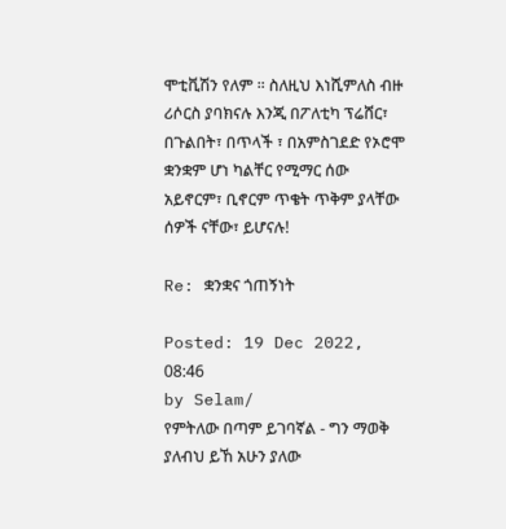ሞቲቪሽን የለም ። ስለዚህ እነሺምለስ ብዙ ሪሶርስ ያባክናሉ እንጂ በፖለቲካ ፕሬሸር፣ በጉልበት፣ በጥላች ፣ በአምስገደድ የኦሮሞ ቋንቋም ሆነ ካልቸር የሚማር ሰው አይኖርም፣ ቢኖርም ጥቄት ጥቅም ያላቸው ሰዎች ናቸው፣ ይሆናሉ!

Re: ቋንቋና ጎጠኝነት

Posted: 19 Dec 2022, 08:46
by Selam/
የምትለው በጣም ይገባኛል - ግን ማወቅ ያለብህ ይኸ አሁን ያለው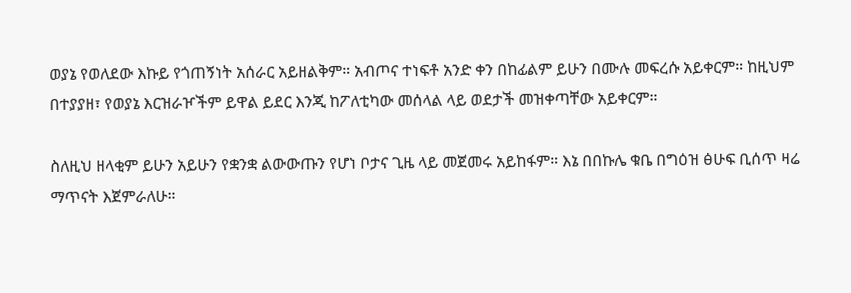ወያኔ የወለደው እኩይ የጎጠኝነት አሰራር አይዘልቅም። አብጦና ተነፍቶ አንድ ቀን በከፊልም ይሁን በሙሉ መፍረሱ አይቀርም። ከዚህም በተያያዘ፣ የወያኔ እርዝራዦችም ይዋል ይደር እንጂ ከፖለቲካው መሰላል ላይ ወደታች መዝቀጣቸው አይቀርም።

ስለዚህ ዘላቂም ይሁን አይሁን የቋንቋ ልውውጡን የሆነ ቦታና ጊዜ ላይ መጀመሩ አይከፋም። እኔ በበኩሌ ቁቤ በግዕዝ ፅሁፍ ቢሰጥ ዛሬ ማጥናት እጀምራለሁ።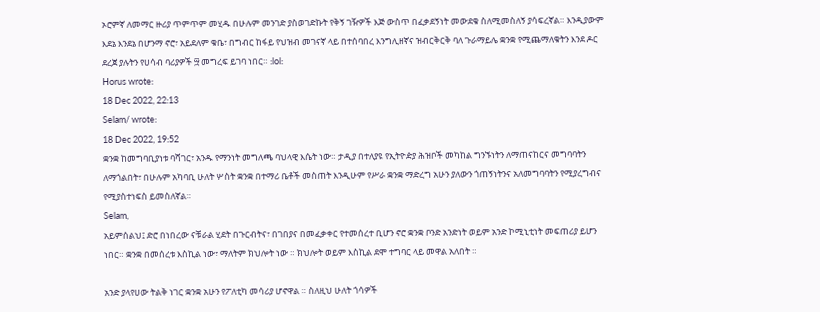ኦሮምኛ ለመማር ዙሪያ ጥምጥም መሂዱ በሁሉም መንገድ ያስወገድኩት የቅኝ ገዥዎች እጅ ውስጥ በፈቃደኝነት መውደቁ ስለሚመስለኝ ያሳፍረኛል። እንዲያውም እደኔ እንደኔ በሆንማ ኖሮ፣ አይደለም ቁቤ፣ በግብር ከፋይ የህዝብ መገናኛ ላይ በተሰባበረ እንግሊዘኛና ዝብርቅርቅ ባለ ጉራማይሌ ቋንቋ የሚጨማለቁትን እንደ ዶር ደረጀ ያሉትን የሀሳብ ባሪያዎች ፵ መግረፍ ይገባ ነበር። :lol:
Horus wrote:
18 Dec 2022, 22:13
Selam/ wrote:
18 Dec 2022, 19:52
ቋንቋ ከመግባቢያነቱ ባሻገር፣ አንዱ የማንነት መግለጫ ባህላዊ እሴት ነው። ታዲያ በተለያዩ የኢትዮዽያ ሕዝቦች መካከል ግንኙነትን ለማጠናከርና መግባባትን ለማጎልበት፣ በሁሉም አካባቢ ሁለት ሦስት ቋንቋ በተማሪ ቤቶች መስጠት እንዲሁም የሥራ ቋንቋ ማድረግ አሁን ያለውን ጎጠኝነትንና አለመግባባትን የሚያረግብና የሚያስተነፍስ ይመስለኛል።
Selam,
አይምሰልህ፤ ድሮ በነበረው ናቹራል ሂደት በጉርብትና፣ በገበያና በመፈቃቀር የተመሰረተ ቢሆን ኖሮ ቋንቋ ቦንድ አንድነት ወይም አንድ ኮሚኒቲነት መፍጠሪያ ይሆን ነበር። ቋንቋ በመሰረቱ እስኪል ነው፣ ማለትም ክህሎት ነው ። ክህሎት ወይም እስኪል ደሞ ተግባር ላይ መዋል አለበት ።

አንድ ያላየሀው ትልቅ ነገር ቋንቋ አሁን የፖለቲካ መሳሪያ ሆኖዋል ። ስለዚህ ሁለት ጎሳዎች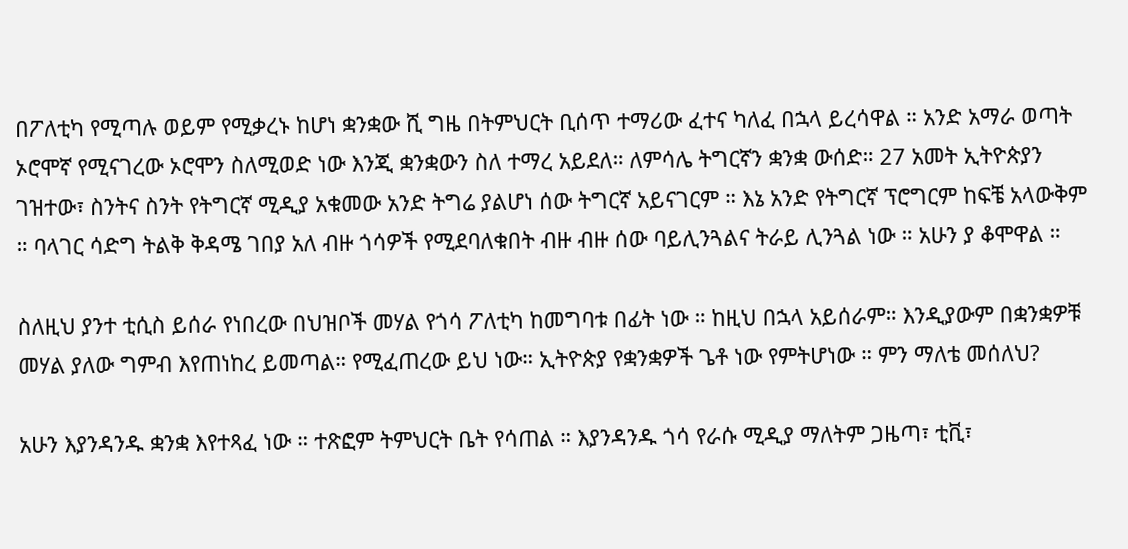በፖለቲካ የሚጣሉ ወይም የሚቃረኑ ከሆነ ቋንቋው ሺ ግዜ በትምህርት ቢሰጥ ተማሪው ፈተና ካለፈ በኋላ ይረሳዋል ። አንድ አማራ ወጣት ኦሮሞኛ የሚናገረው ኦሮሞን ስለሚወድ ነው እንጂ ቋንቋውን ስለ ተማረ አይደለ። ለምሳሌ ትግርኛን ቋንቋ ውሰድ። 27 አመት ኢትዮጵያን ገዝተው፣ ስንትና ስንት የትግርኛ ሚዲያ አቁመው አንድ ትግሬ ያልሆነ ሰው ትግርኛ አይናገርም ። እኔ አንድ የትግርኛ ፕሮግርም ከፍቼ አላውቅም ። ባላገር ሳድግ ትልቅ ቅዳሜ ገበያ አለ ብዙ ጎሳዎች የሚደባለቁበት ብዙ ብዙ ሰው ባይሊንጓልና ትራይ ሊንጓል ነው ። አሁን ያ ቆሞዋል ።

ስለዚህ ያንተ ቲሲስ ይሰራ የነበረው በህዝቦች መሃል የጎሳ ፖለቲካ ከመግባቱ በፊት ነው ። ከዚህ በኋላ አይሰራም። እንዲያውም በቋንቋዎቹ መሃል ያለው ግምብ እየጠነከረ ይመጣል። የሚፈጠረው ይህ ነው። ኢትዮጵያ የቋንቋዎች ጌቶ ነው የምትሆነው ። ምን ማለቴ መሰለህ?

አሁን እያንዳንዱ ቋንቋ እየተጻፈ ነው ። ተጽፎም ትምህርት ቤት የሳጠል ። እያንዳንዱ ጎሳ የራሱ ሚዲያ ማለትም ጋዜጣ፣ ቲቪ፣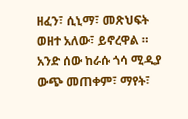ዘፈን፣ ሲኒማ፣ መጽህፍት ወዘተ አለው፣ ይኖረዋል ። አንድ ሰው ከራሱ ጎሳ ሚዲያ ውጭ መጠቀም፣ ማየት፣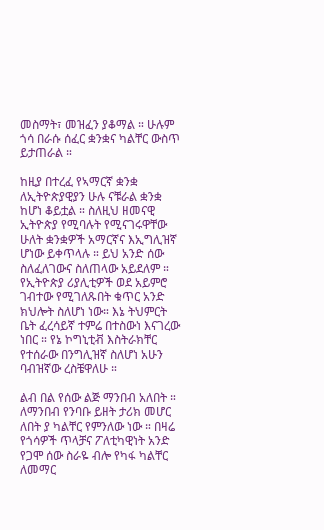መስማት፣ መዝፈን ያቆማል ። ሁሉም ጎሳ በራሱ ሰፈር ቋንቋና ካልቸር ውስጥ ይታጠራል ።

ከዚያ በተረፈ የኣማርኛ ቋንቋ ለኢትዮጵያዊያን ሁሉ ናቹራል ቋንቋ ከሆነ ቆይቷል ። ስለዚህ ዘመናዊ ኢትዮጵያ የሚባሉት የሚናገሩዋቸው ሁለት ቋንቋዎች አማርኛና እኢግሊዝኛ ሆነው ይቀጥላሉ ። ይህ አንድ ሰው ስለፈለገውና ስለጠላው አይደለም ። የኢትዮጵያ ሪያሊቲዎች ወደ አይምሮ ገብተው የሚገለጹበት ቁጥር አንድ ክህሎት ስለሆነ ነው። እኔ ትህምርት ቤት ፈረሳይኛ ተምሬ በተስውነ እናገረው ነበር ። የኔ ኮግኒቲቭ እስትራክቸር የተሰራው በንግሊዝኛ ስለሆነ አሁን ባብዝኛው ረስቼዋለሁ ።

ልብ በል የሰው ልጅ ማንበብ አለበት ። ለማንበብ የንባቡ ይዘት ታሪክ መሆር ለበት ያ ካልቸር የምንለው ነው ። በዛሬ የጎሳዎች ጥላቻና ፖለቲካዊነት አንድ የጋሞ ሰው ስራዬ ብሎ የካፋ ካልቸር ለመማር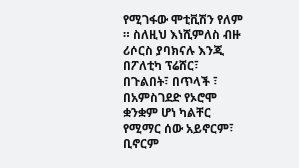የሚገፋው ሞቲቪሽን የለም ። ስለዚህ እነሺምለስ ብዙ ሪሶርስ ያባክናሉ እንጂ በፖለቲካ ፕሬሸር፣ በጉልበት፣ በጥላች ፣ በአምስገደድ የኦሮሞ ቋንቋም ሆነ ካልቸር የሚማር ሰው አይኖርም፣ ቢኖርም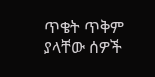ጥቄት ጥቅም ያላቸው ሰዎች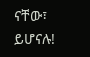ናቸው፣ ይሆናሉ!